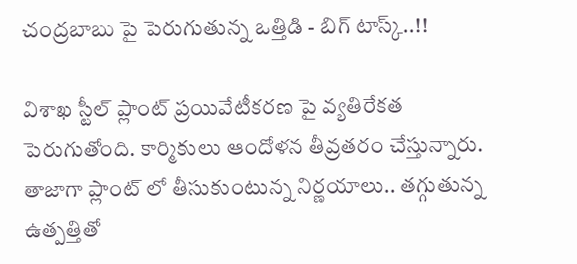చంద్రబాబు పై పెరుగుతున్న ఒత్తిడి - బిగ్ టాస్క్..!!

విశాఖ స్టీల్ ప్లాంట్ ప్రయివేటీకరణ పై వ్యతిరేకత పెరుగుతోంది. కార్మికులు ఆందోళన తీవ్రతరం చేస్తున్నారు. తాజాగా ప్లాంట్ లో తీసుకుంటున్న నిర్ణయాలు.. తగ్గుతున్న ఉత్పత్తితో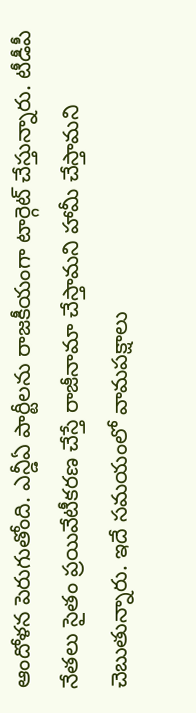ఆందోళన పెరుగుతోంది. ఎన్డీఏ పార్టీలను రాజకీయంగా టార్గెట్ చేస్తున్నారు. టీడీపీ నేతలు సైతం ప్రయివేటీకరణ చేస్తే రాజీనామా చేస్తామని హామీ చేస్తామని చెబుతున్నారు. ఇదే సమయంలో వామపక్షాలు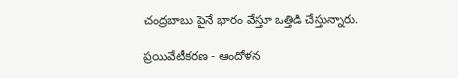చంద్రబాబు పైనే భారం వేస్తూ ఒత్తిడి చేస్తున్నారు.

ప్రయివేటీకరణ - ఆందోళన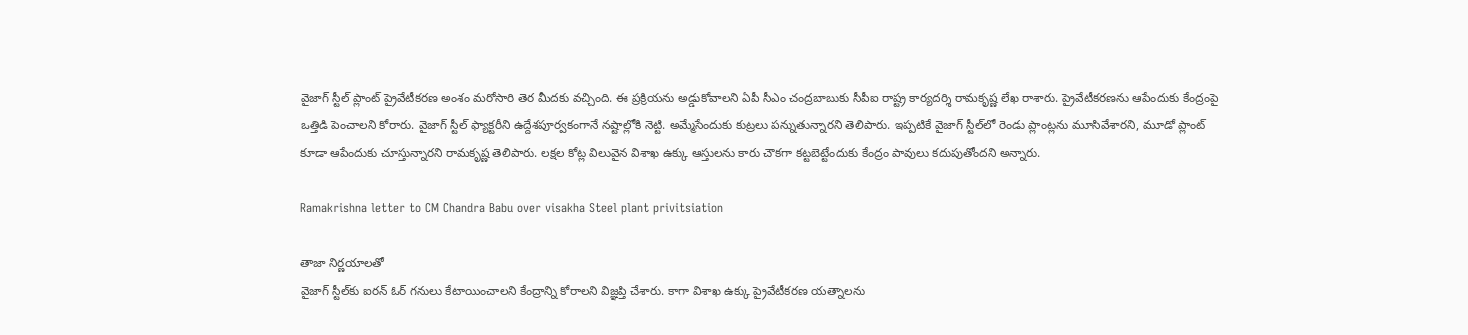వైజాగ్‌ స్టీల్‌ ప్లాంట్‌ ప్రైవేటీకరణ అంశం మరోసారి తెర మీదకు వచ్చింది. ఈ ప్రక్రియను అడ్డుకోవాలని ఏపీ సీఎం చంద్రబాబుకు సీపీఐ రాష్ట్ర కార్యదర్శి రామకృష్ణ లేఖ రాశారు. ప్రైవేటీకరణను ఆపేందుకు కేంద్రంపై ఒత్తిడి పెంచాలని కోరారు. వైజాగ్‌ స్టీల్‌ ఫ్యాక్టరీని ఉద్దేశపూర్వకంగానే నష్టాల్లోకి నెట్టి. అమ్మేసేందుకు కుట్రలు పన్నుతున్నారని తెలిపారు. ఇప్పటికే వైజాగ్‌ స్టీల్‌లో రెండు ప్లాంట్లను మూసివేశారని, మూడో ప్లాంట్‌ కూడా ఆపేందుకు చూస్తున్నారని రామకృష్ణ తెలిపారు. లక్షల కోట్ల విలువైన విశాఖ ఉక్కు ఆస్తులను కారు చౌకగా కట్టబెట్టేందుకు కేంద్రం పావులు కదుపుతోందని అన్నారు.

Ramakrishna letter to CM Chandra Babu over visakha Steel plant privitsiation

తాజా నిర్ణయాలతో
వైజాగ్‌ స్టీల్‌కు ఐరన్‌ ఓర్‌ గనులు కేటాయించాలని కేంద్రాన్ని కోరాలని విజ్ఞప్తి చేశారు. కాగా విశాఖ ఉక్కు ప్రైవేటీకరణ యత్నాలను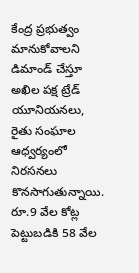కేంద్ర ప్రభుత్వం మానుకోవాలని డిమాండ్‌ చేస్తూ అఖిల పక్ష ట్రేడ్‌ యూనియనలు, రైతు సంఘాల ఆధ్వర్యంలో నిరసనలు కొనసాగుతున్నాయి. రూ.9 వేల కోట్ల పెట్టుబడికి 58 వేల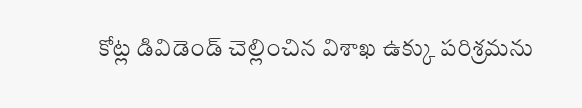కోట్ల డివిడెండ్‌ చెల్లించిన విశాఖ ఉక్కు పరిశ్రమను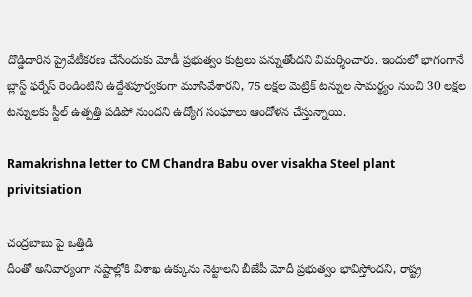దొడ్డిదారిన ప్రైవేటీకరణ చేసేందుకు మోడీ ప్రభుత్వం కుట్రలు పన్నుతోందని విమర్శించారు. ఇందులో భాగంగానే బ్లాస్ట్‌ ఫర్నేస్‌ రెండింటిని ఉద్దేశపూర్వకంగా మూసివేశారని, 75 లక్షల మెట్రిక్‌ టన్నుల సామర్థ్యం నుంచి 30 లక్షల టన్నులకు స్టీల్‌ ఉత్పత్తి పడిపో నుందని ఉద్యోగ సంఘాలు ఆందోళన చేస్తున్నాయి.

Ramakrishna letter to CM Chandra Babu over visakha Steel plant privitsiation

చంద్రబాబు పై ఒత్తిడి
దీంతో అనివార్యంగా నష్టాల్లోకి విశాఖ ఉక్కును నెట్టాలని బీజేపీ మోదీ ప్రభుత్వం భావిస్తోందని, రాష్ట్ర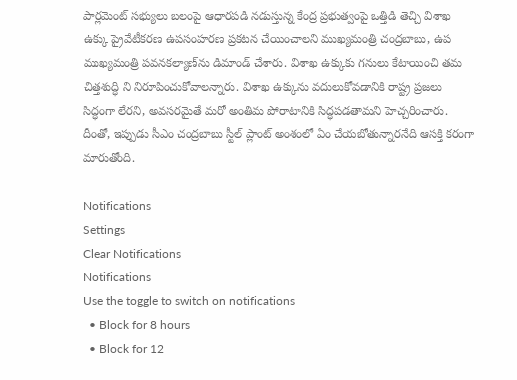పార్లమెంట్‌ సభ్యులు బలంపై ఆధారపడి నడుస్తున్న కేంద్ర ప్రభుత్వంపై ఒత్తిడి తెచ్చి విశాఖ ఉక్కు ప్రైవేటీకరణ ఉపసంహరణ ప్రకటన చేయించాలని ముఖ్యమంత్రి చంద్రబాబు, ఉప ముఖ్యమంత్రి పవనకల్యాణ్‌ను డిమాండ్‌ చేశారు. విశాఖ ఉక్కుకు గనులు కేటాయించి తమ చిత్తశుద్ధి ని నిరూపించుకోవాలన్నారు. విశాఖ ఉక్కును వదులుకోవడానికి రాష్ట్ర ప్రజలు సిద్ధంగా లేరని, అవసరమైతే మరో అంతిమ పోరాటానికి సిద్ధపడతామని హెచ్చరించారు. దీంతో, ఇప్పుడు సీఎం చంద్రబాబు స్టీల్ ప్లాంట్ అంశంలో ఏం చేయబోతున్నారనేది ఆసక్తి కరంగా మారుతోంది.

Notifications
Settings
Clear Notifications
Notifications
Use the toggle to switch on notifications
  • Block for 8 hours
  • Block for 12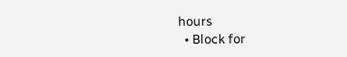hours
  • Block for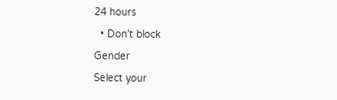24 hours
  • Don't block
Gender
Select your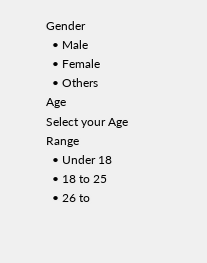Gender
  • Male
  • Female
  • Others
Age
Select your Age Range
  • Under 18
  • 18 to 25
  • 26 to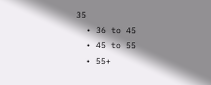35
  • 36 to 45
  • 45 to 55
  • 55+